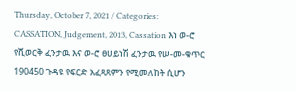Thursday, October 7, 2021 / Categories: CASSATION, Judgement, 2013, Cassation እነ ወ-ሮ የሺወርቅ ፈንታዉ እና ወ-ሮ ፀሀይነሽ ፈንታዉ የሠ-መ-ቁጥር 190450 ጉዳዩ የፍርድ አፈጻጸምን የሚመለከት ሲሆን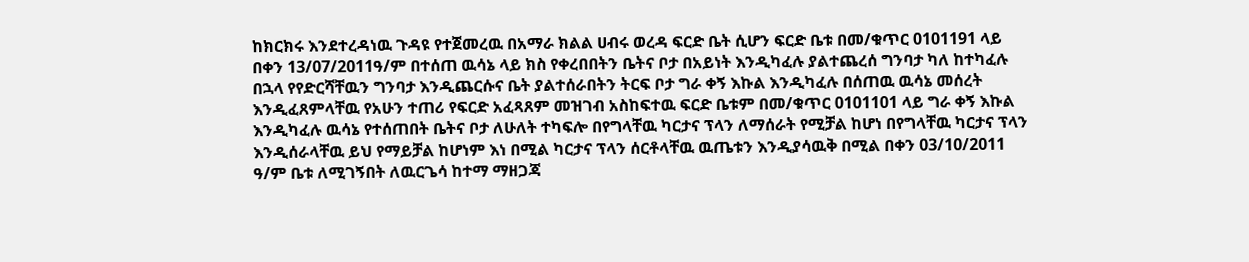ከክርክሩ እንደተረዳነዉ ጉዳዩ የተጀመረዉ በአማራ ክልል ሀብሩ ወረዳ ፍርድ ቤት ሲሆን ፍርድ ቤቱ በመ/ቁጥር 0101191 ላይ በቀን 13/07/2011ዓ/ም በተሰጠ ዉሳኔ ላይ ክስ የቀረበበትን ቤትና ቦታ በአይነት እንዲካፈሉ ያልተጨረሰ ግንባታ ካለ ከተካፈሉ በኋላ የየድርሻቸዉን ግንባታ እንዲጨርሱና ቤት ያልተሰራበትን ትርፍ ቦታ ግራ ቀኝ እኩል እንዲካፈሉ በሰጠዉ ዉሳኔ መሰረት እንዲፈጸምላቸዉ የአሁን ተጠሪ የፍርድ አፈጻጸም መዝገብ አስከፍተዉ ፍርድ ቤቱም በመ/ቁጥር 0101101 ላይ ግራ ቀኝ እኩል እንዲካፈሉ ዉሳኔ የተሰጠበት ቤትና ቦታ ለሁለት ተካፍሎ በየግላቸዉ ካርታና ፕላን ለማሰራት የሚቻል ከሆነ በየግላቸዉ ካርታና ፕላን እንዲሰራላቸዉ ይህ የማይቻል ከሆነም እነ በሚል ካርታና ፕላን ሰርቶላቸዉ ዉጤቱን እንዲያሳዉቅ በሚል በቀን 03/10/2011 ዓ/ም ቤቱ ለሚገኝበት ለዉርጌሳ ከተማ ማዘጋጃ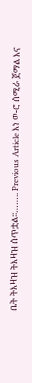ቤት ትእዛዝ ትእዛዝ ሰጥቷል፡፡…….. Previous Article እነ ወ-ሮ ሰሚራ ጀማል እና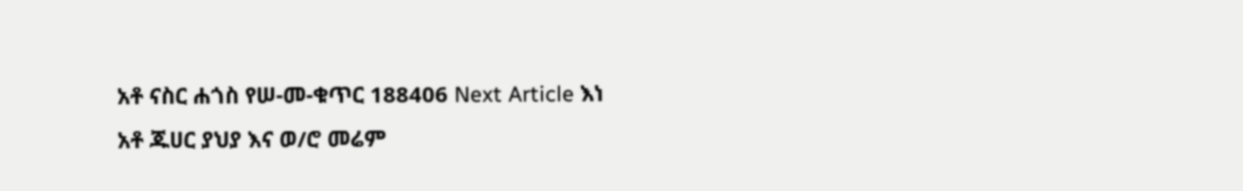አቶ ናስር ሐጎስ የሠ-መ-ቁጥር 188406 Next Article እነ አቶ ጁሀር ያህያ እና ወ/ሮ መሬም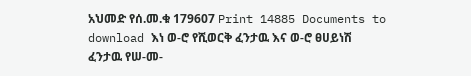አህመድ የሰ.መ.ቁ 179607 Print 14885 Documents to download እነ ወ-ሮ የሺወርቅ ፈንታዉ እና ወ-ሮ ፀሀይነሽ ፈንታዉ የሠ-መ-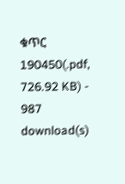ቁጥር 190450(.pdf, 726.92 KB) - 987 download(s)